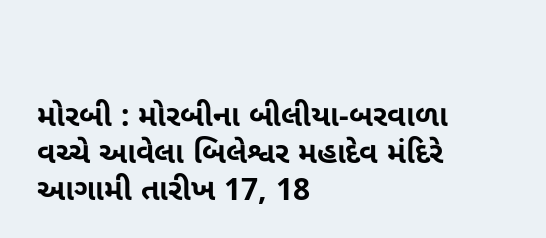મોરબી : મોરબીના બીલીયા-બરવાળા વચ્ચે આવેલા બિલેશ્વર મહાદેવ મંદિરે આગામી તારીખ 17, 18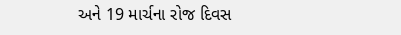અને 19 માર્ચના રોજ દિવસ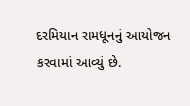દરમિયાન રામધૂનનું આયોજન કરવામાં આવ્યું છે.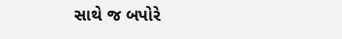સાથે જ બપોરે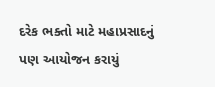દરેક ભક્તો માટે મહાપ્રસાદનું પણ આયોજન કરાયું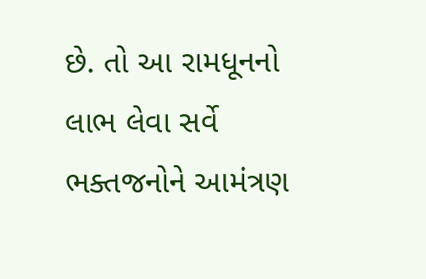છે. તો આ રામધૂનનો લાભ લેવા સર્વે ભક્તજનોને આમંત્રણ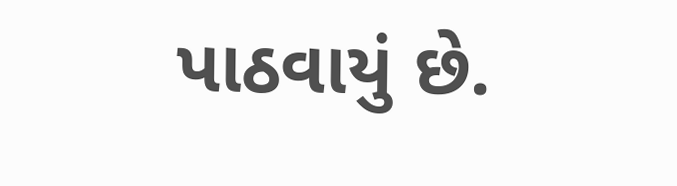પાઠવાયું છે.